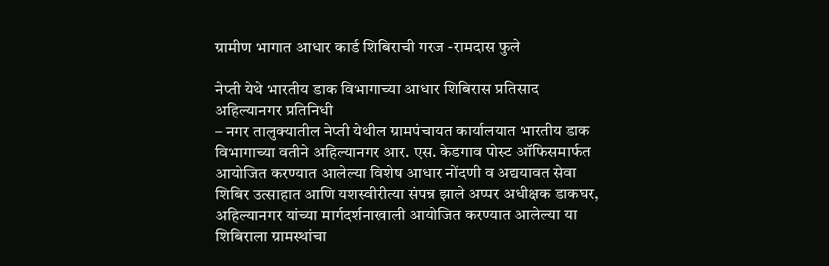ग्रामीण भागात आधार कार्ड शिबिराची गरज -रामदास फुले

नेप्ती येथे भारतीय डाक विभागाच्या आधार शिबिरास प्रतिसाद
अहिल्यानगर प्रतिनिधी
– नगर तालुक्यातील नेप्ती येथील ग्रामपंचायत कार्यालयात भारतीय डाक विभागाच्या वतीने अहिल्यानगर आर. एस. केडगाव पोस्ट ऑफिसमार्फत आयोजित करण्यात आलेल्या विशेष आधार नोंदणी व अद्ययावत सेवा शिबिर उत्साहात आणि यशस्वीरीत्या संपन्न झाले अप्पर अधीक्षक डाकघर, अहिल्यानगर यांच्या मार्गदर्शनाखाली आयोजित करण्यात आलेल्या या शिबिराला ग्रामस्थांचा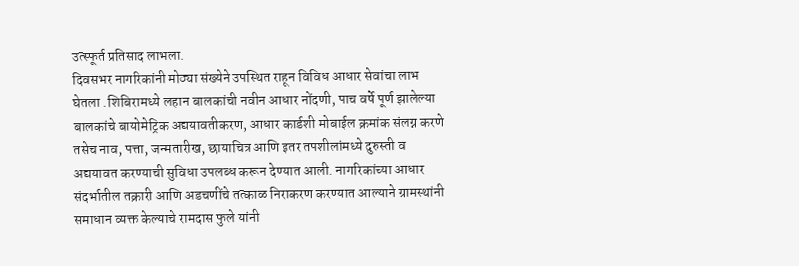उत्स्फूर्त प्रतिसाद लाभला.
दिवसभर नागरिकांनी मोठ्या संख्येने उपस्थित राहून विविध आधार सेवांचा लाभ घेतला .शिबिरामध्ये लहान बालकांची नवीन आधार नोंदणी, पाच वर्षे पूर्ण झालेल्या बालकांचे बायोमेट्रिक अद्ययावतीकरण, आधार कार्डशी मोबाईल क्रमांक संलग्न करणे तसेच नाव, पत्ता, जन्मतारीख, छायाचित्र आणि इतर तपशीलांमध्ये दुरुस्ती व अद्ययावत करण्याची सुविधा उपलब्ध करून देण्यात आली. नागरिकांच्या आधार संदर्भातील तक्रारी आणि अडचणींचे तत्काळ निराकरण करण्यात आल्याने ग्रामस्थांनी समाधान व्यक्त केल्याचे रामदास फुले यांनी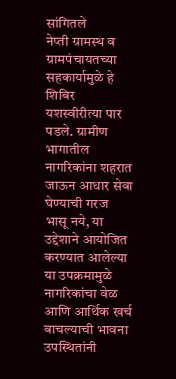सांगितले
नेप्ती ग्रामस्थ व ग्रामपंचायतच्या सहकार्यामुळे हे शिबिर यशस्वीरीत्या पार पडले. ग्रामीण भागातील नागरिकांना शहरात जाऊन आधार सेवा घेण्याची गरज भासू नये, या उद्देशाने आयोजित करण्यात आलेल्या या उपक्रमामुळे नागरिकांचा वेळ आणि आर्थिक खर्च वाचल्याची भावना उपस्थितांनी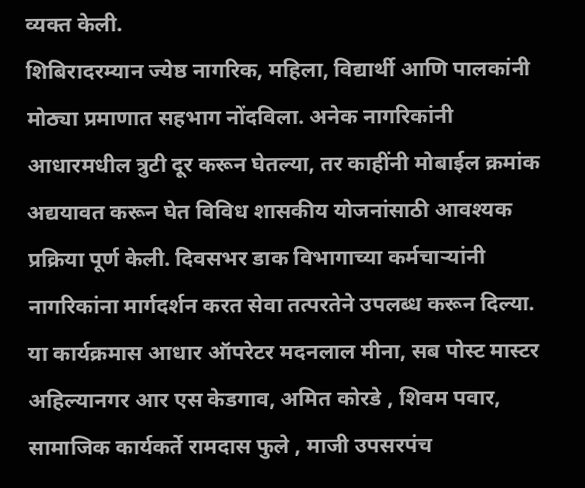व्यक्त केली.
शिबिरादरम्यान ज्येष्ठ नागरिक, महिला, विद्यार्थी आणि पालकांनी मोठ्या प्रमाणात सहभाग नोंदविला. अनेक नागरिकांनी आधारमधील त्रुटी दूर करून घेतल्या, तर काहींनी मोबाईल क्रमांक अद्ययावत करून घेत विविध शासकीय योजनांसाठी आवश्यक प्रक्रिया पूर्ण केली. दिवसभर डाक विभागाच्या कर्मचाऱ्यांनी नागरिकांना मार्गदर्शन करत सेवा तत्परतेने उपलब्ध करून दिल्या.
या कार्यक्रमास आधार ऑपरेटर मदनलाल मीना, सब पोस्ट मास्टर अहिल्यानगर आर एस केडगाव, अमित कोरडे , शिवम पवार, सामाजिक कार्यकर्ते रामदास फुले , माजी उपसरपंच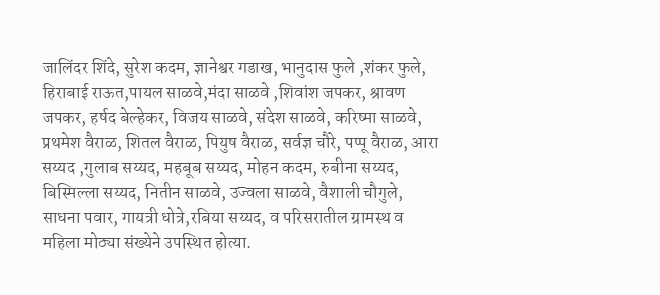जालिंदर शिंदे, सुरेश कदम, ज्ञानेश्वर गडाख, भानुदास फुले ,शंकर फुले, हिराबाई राऊत,पायल साळवे,मंदा साळवे ,शिवांश जपकर, श्रावण जपकर, हर्षद बेल्हेकर, विजय साळवे, संदेश साळवे, करिष्मा साळवे, प्रथमेश वैराळ, शितल वैराळ, पियुष वैराळ, सर्वज्ञ चौरे, पप्पू वैराळ, आरा सय्यद ,गुलाब सय्यद, महबूब सय्यद, मोहन कदम, रुबीना सय्यद, बिस्मिल्ला सय्यद, नितीन साळवे, उज्वला साळवे, वैशाली चौगुले, साधना पवार, गायत्री धोत्रे,रबिया सय्यद, व परिसरातील ग्रामस्थ व महिला मोठ्या संख्येने उपस्थित होत्या.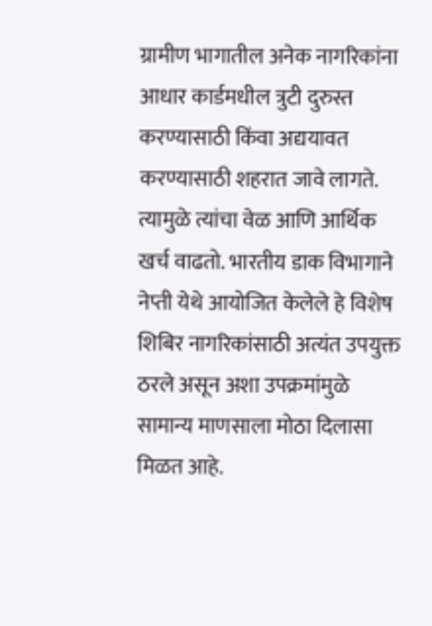ग्रामीण भागातील अनेक नागरिकांना आधार कार्डमधील त्रुटी दुरुस्त करण्यासाठी किंवा अद्ययावत करण्यासाठी शहरात जावे लागते. त्यामुळे त्यांचा वेळ आणि आर्थिक खर्च वाढतो. भारतीय डाक विभागाने नेप्ती येथे आयोजित केलेले हे विशेष शिबिर नागरिकांसाठी अत्यंत उपयुक्त ठरले असून अशा उपक्रमांमुळे सामान्य माणसाला मोठा दिलासा मिळत आहे.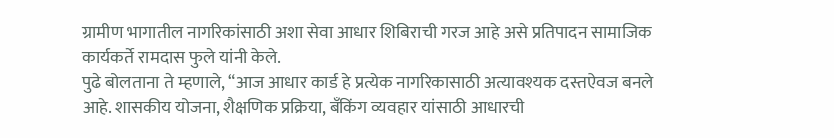ग्रामीण भागातील नागरिकांसाठी अशा सेवा आधार शिबिराची गरज आहे असे प्रतिपादन सामाजिक कार्यकर्ते रामदास फुले यांनी केले.
पुढे बोलताना ते म्हणाले, “आज आधार कार्ड हे प्रत्येक नागरिकासाठी अत्यावश्यक दस्तऐवज बनले आहे. शासकीय योजना, शैक्षणिक प्रक्रिया, बँकिंग व्यवहार यांसाठी आधारची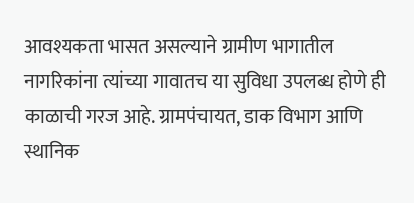आवश्यकता भासत असल्याने ग्रामीण भागातील नागरिकांना त्यांच्या गावातच या सुविधा उपलब्ध होणे ही काळाची गरज आहे. ग्रामपंचायत, डाक विभाग आणि स्थानिक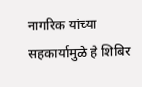नागरिक यांच्या सहकार्यामुळे हे शिबिर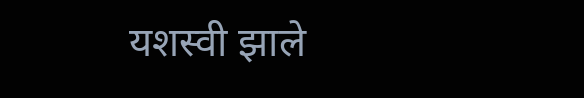यशस्वी झाले